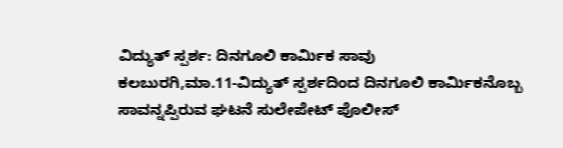ವಿದ್ಯುತ್ ಸ್ಪರ್ಶ: ದಿನಗೂಲಿ ಕಾರ್ಮಿಕ ಸಾವು
ಕಲಬುರಗಿ,ಮಾ.11-ವಿದ್ಯುತ್ ಸ್ಪರ್ಶದಿಂದ ದಿನಗೂಲಿ ಕಾರ್ಮಿಕನೊಬ್ಬ ಸಾವನ್ನಪ್ಪಿರುವ ಘಟನೆ ಸುಲೇಪೇಟ್ ಪೊಲೀಸ್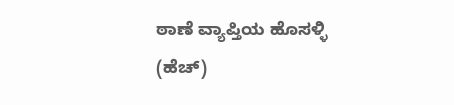ಠಾಣೆ ವ್ಯಾಪ್ತಿಯ ಹೊಸಳ್ಳಿ (ಹೆಚ್)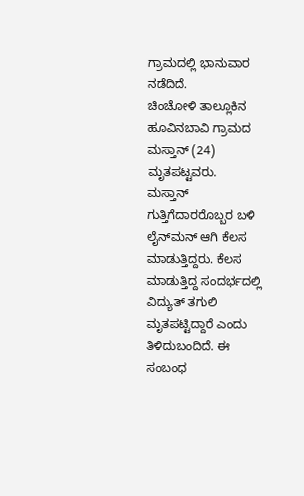ಗ್ರಾಮದಲ್ಲಿ ಭಾನುವಾರ ನಡೆದಿದೆ.
ಚಿಂಚೋಳಿ ತಾಲ್ಲೂಕಿನ ಹೂವಿನಬಾವಿ ಗ್ರಾಮದ ಮಸ್ತಾನ್ (24) ಮೃತಪಟ್ಟವರು.
ಮಸ್ತಾನ್ ಗುತ್ತಿಗೆದಾರರೊಬ್ಬರ ಬಳಿ ಲೈನ್‍ಮನ್ ಆಗಿ ಕೆಲಸ ಮಾಡುತ್ತಿದ್ದರು. ಕೆಲಸ ಮಾಡುತ್ತಿದ್ದ ಸಂದರ್ಭದಲ್ಲಿ ವಿದ್ಯುತ್ ತಗುಲಿ ಮೃತಪಟ್ಟಿದ್ದಾರೆ ಎಂದು ತಿಳಿದುಬಂದಿದೆ. ಈ ಸಂಬಂಧ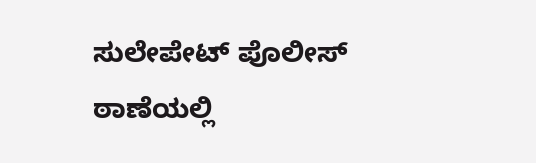ಸುಲೇಪೇಟ್ ಪೊಲೀಸ್ ಠಾಣೆಯಲ್ಲಿ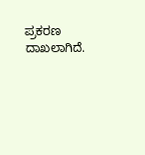ಪ್ರಕರಣ ದಾಖಲಾಗಿದೆ.